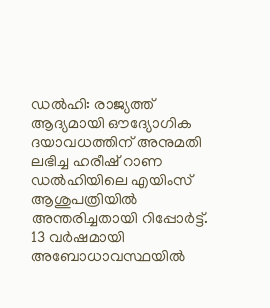ഡൽഹി: രാജ്യത്ത് ആദ്യമായി ഔദ്യോഗിക ദയാവധത്തിന് അനുമതി ലഭിച്ച ഹരീഷ് റാണ ഡൽഹിയിലെ എയിംസ് ആശുപത്രിയിൽ അന്തരിച്ചതായി റിപ്പോർട്ട്. 13 വർഷമായി അബോധാവസ്ഥയിൽ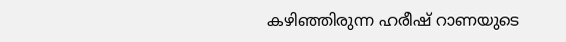കഴിഞ്ഞിരുന്ന ഹരീഷ് റാണയുടെ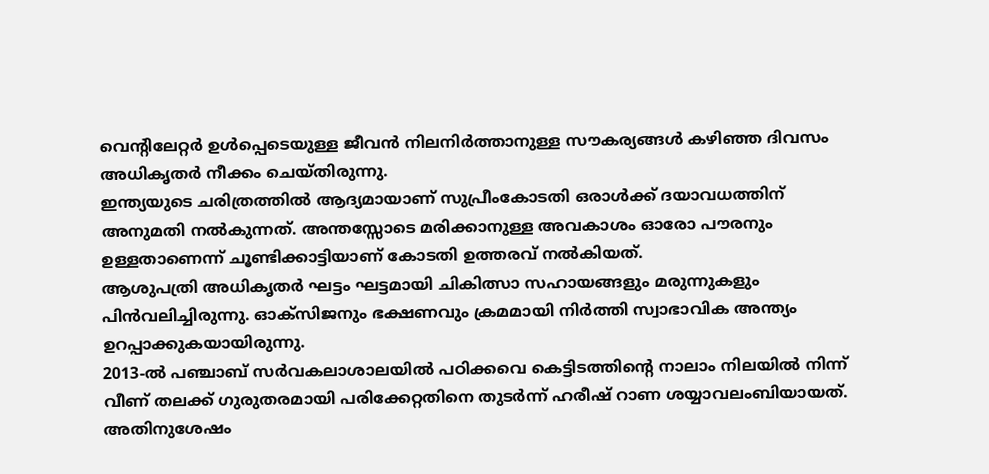വെന്റിലേറ്റർ ഉൾപ്പെടെയുള്ള ജീവൻ നിലനിർത്താനുള്ള സൗകര്യങ്ങൾ കഴിഞ്ഞ ദിവസം അധികൃതർ നീക്കം ചെയ്തിരുന്നു.
ഇന്ത്യയുടെ ചരിത്രത്തിൽ ആദ്യമായാണ് സുപ്രീംകോടതി ഒരാൾക്ക് ദയാവധത്തിന് അനുമതി നൽകുന്നത്. അന്തസ്സോടെ മരിക്കാനുള്ള അവകാശം ഓരോ പൗരനും ഉള്ളതാണെന്ന് ചൂണ്ടിക്കാട്ടിയാണ് കോടതി ഉത്തരവ് നൽകിയത്.
ആശുപത്രി അധികൃതർ ഘട്ടം ഘട്ടമായി ചികിത്സാ സഹായങ്ങളും മരുന്നുകളും പിൻവലിച്ചിരുന്നു. ഓക്സിജനും ഭക്ഷണവും ക്രമമായി നിർത്തി സ്വാഭാവിക അന്ത്യം ഉറപ്പാക്കുകയായിരുന്നു.
2013-ൽ പഞ്ചാബ് സർവകലാശാലയിൽ പഠിക്കവെ കെട്ടിടത്തിന്റെ നാലാം നിലയിൽ നിന്ന് വീണ് തലക്ക് ഗുരുതരമായി പരിക്കേറ്റതിനെ തുടർന്ന് ഹരീഷ് റാണ ശയ്യാവലംബിയായത്. അതിനുശേഷം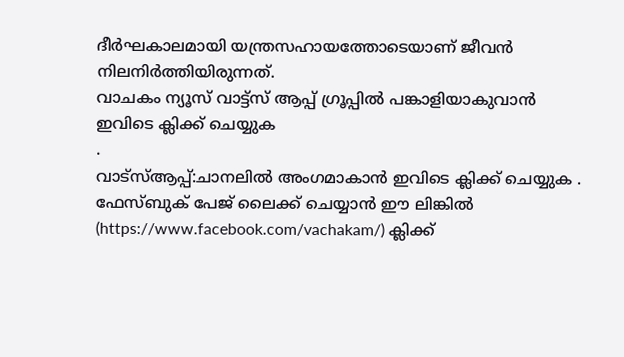ദീർഘകാലമായി യന്ത്രസഹായത്തോടെയാണ് ജീവൻ നിലനിർത്തിയിരുന്നത്.
വാചകം ന്യൂസ് വാട്ട്സ് ആപ്പ് ഗ്രൂപ്പിൽ പങ്കാളിയാകുവാൻ
ഇവിടെ ക്ലിക്ക് ചെയ്യുക
.
വാട്സ്ആപ്പ്:ചാനലിൽ അംഗമാകാൻ ഇവിടെ ക്ലിക്ക് ചെയ്യുക .
ഫേസ്ബുക് പേജ് ലൈക്ക് ചെയ്യാൻ ഈ ലിങ്കിൽ (https://www.facebook.com/vachakam/) ക്ലിക്ക്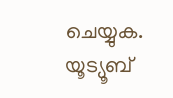ചെയ്യുക.
യൂട്യൂബ്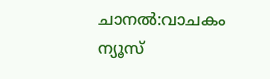ചാനൽ:വാചകം ന്യൂസ്